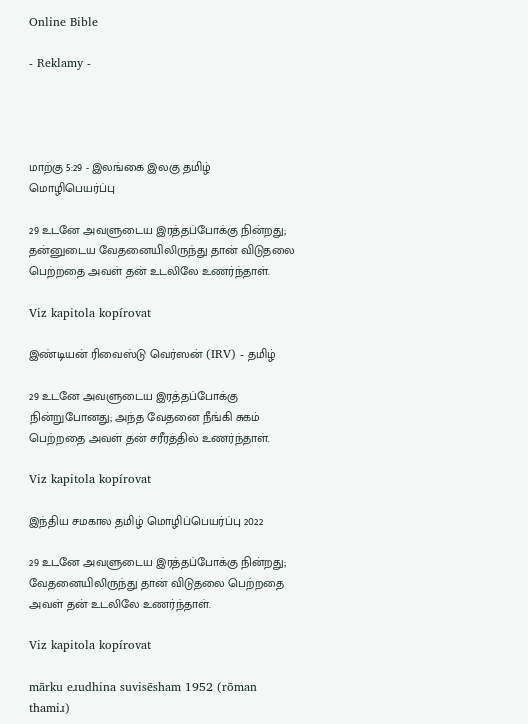Online Bible

- Reklamy -




மாற்கு 5:29 - இலங்கை இலகு தமிழ் மொழிபெயர்ப்பு

29 உடனே அவளுடைய இரத்தப்போக்கு நின்றது; தன்னுடைய வேதனையிலிருந்து தான் விடுதலை பெற்றதை அவள் தன் உடலிலே உணர்ந்தாள்.

Viz kapitola kopírovat

இண்டியன் ரிவைஸ்டு வெர்ஸன் (IRV) - தமிழ்

29 உடனே அவளுடைய இரத்தப்போக்கு நின்றுபோனது; அந்த வேதனை நீங்கி சுகம் பெற்றதை அவள் தன் சரீரத்தில் உணர்ந்தாள்.

Viz kapitola kopírovat

இந்திய சமகால தமிழ் மொழிப்பெயர்ப்பு 2022

29 உடனே அவளுடைய இரத்தப்போக்கு நின்றது; வேதனையிலிருந்து தான் விடுதலை பெற்றதை அவள் தன் உடலிலே உணர்ந்தாள்.

Viz kapitola kopírovat

mārku eɹudhina suvisēsham 1952 (rōman thamiɹ)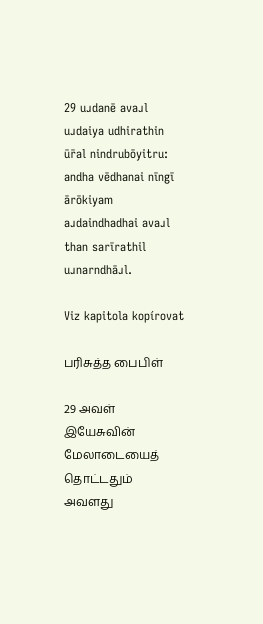29 uɹdanē avaɹl uɹdaiya udhirathin ūr̄al nindrubōyitru: andha vēdhanai nīngī ārōkiyam aɹdaindhadhai avaɹl than sarīrathil uɹnarndhāɹl.

Viz kapitola kopírovat

பரிசுத்த பைபிள்

29 அவள் இயேசுவின் மேலாடையைத் தொட்டதும் அவளது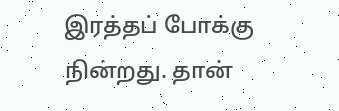இரத்தப் போக்கு நின்றது. தான்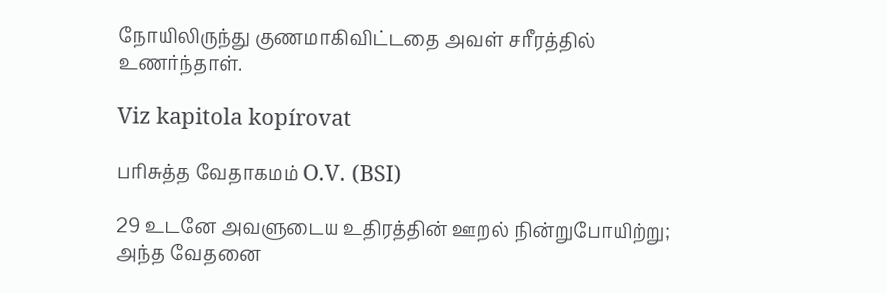நோயிலிருந்து குணமாகிவிட்டதை அவள் சரீரத்தில் உணர்ந்தாள்.

Viz kapitola kopírovat

பரிசுத்த வேதாகமம் O.V. (BSI)

29 உடனே அவளுடைய உதிரத்தின் ஊறல் நின்றுபோயிற்று; அந்த வேதனை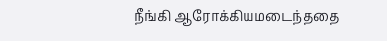நீங்கி ஆரோக்கியமடைந்ததை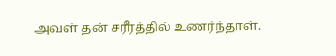அவள் தன் சரீரத்தில் உணர்ந்தாள்.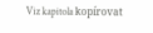Viz kapitola kopírovat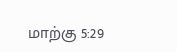மாற்கு 5:29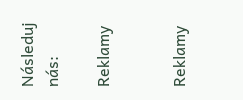Následuj nás:

Reklamy


Reklamy